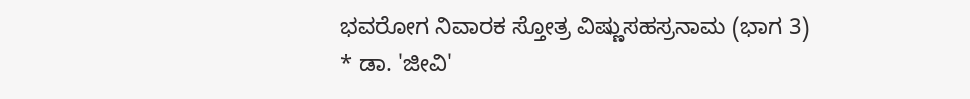ಭವರೋಗ ನಿವಾರಕ ಸ್ತೋತ್ರ ವಿಷ್ಣುಸಹಸ್ರನಾಮ (ಭಾಗ 3)
* ಡಾ. 'ಜೀವಿ'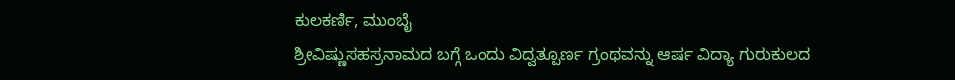ಕುಲಕರ್ಣಿ, ಮುಂಬೈ
ಶ್ರೀವಿಷ್ಣುಸಹಸ್ರನಾಮದ ಬಗ್ಗೆ ಒಂದು ವಿದ್ವತ್ಪೂರ್ಣ ಗ್ರಂಥವನ್ನು ಆರ್ಷ ವಿದ್ಯಾ ಗುರುಕುಲದ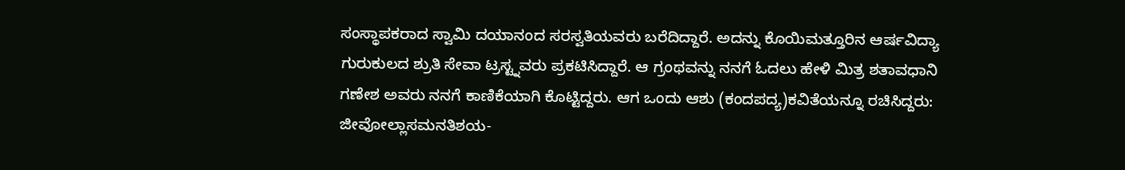ಸಂಸ್ಥಾಪಕರಾದ ಸ್ವಾಮಿ ದಯಾನಂದ ಸರಸ್ವತಿಯವರು ಬರೆದಿದ್ದಾರೆ. ಅದನ್ನು ಕೊಯಿಮತ್ತೂರಿನ ಆರ್ಷವಿದ್ಯಾ ಗುರುಕುಲದ ಶ್ರುತಿ ಸೇವಾ ಟ್ರಸ್ಟ್ನವರು ಪ್ರಕಟಿಸಿದ್ದಾರೆ. ಆ ಗ್ರಂಥವನ್ನು ನನಗೆ ಓದಲು ಹೇಳಿ ಮಿತ್ರ ಶತಾವಧಾನಿ ಗಣೇಶ ಅವರು ನನಗೆ ಕಾಣಿಕೆಯಾಗಿ ಕೊಟ್ಟಿದ್ದರು. ಆಗ ಒಂದು ಆಶು (ಕಂದಪದ್ಯ)ಕವಿತೆಯನ್ನೂ ರಚಿಸಿದ್ದರು:
ಜೀವೋಲ್ಲಾಸಮನತಿಶಯ-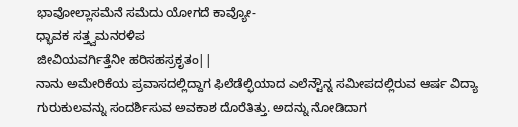ಭಾವೋಲ್ಲಾಸಮೆನೆ ಸಮೆದು ಯೋಗದೆ ಕಾವ್ಯೋ-
ಧ್ಭಾವಕ ಸತ್ತ್ವಮನರಳಿಪ
ಜೀವಿಯವರ್ಗಿತ್ತೆನೀ ಹರಿಸಹಸ್ರಕೃತಂ||
ನಾನು ಅಮೇರಿಕೆಯ ಪ್ರವಾಸದಲ್ಲಿದ್ದಾಗ ಫಿಲೆಡೆಲ್ಫಿಯಾದ ಎಲೆನ್ಟೌನ್ನ ಸಮೀಪದಲ್ಲಿರುವ ಆರ್ಷ ವಿದ್ಯಾ ಗುರುಕುಲವನ್ನು ಸಂದರ್ಶಿಸುವ ಅವಕಾಶ ದೊರೆತಿತ್ತು. ಅದನ್ನು ನೋಡಿದಾಗ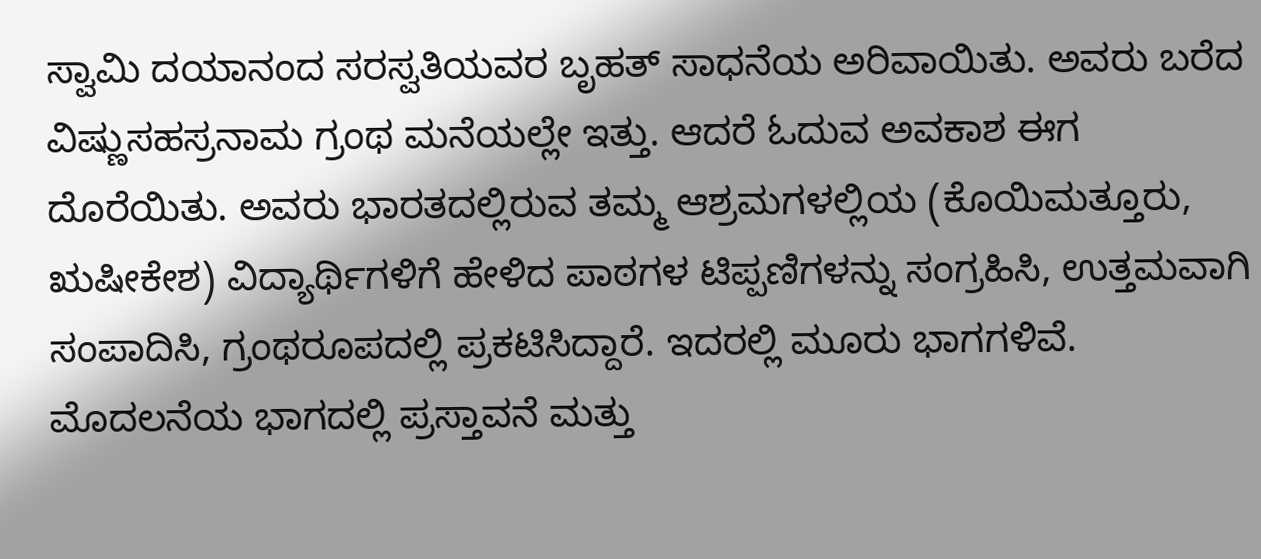ಸ್ವಾಮಿ ದಯಾನಂದ ಸರಸ್ವತಿಯವರ ಬೃಹತ್ ಸಾಧನೆಯ ಅರಿವಾಯಿತು. ಅವರು ಬರೆದ ವಿಷ್ಣುಸಹಸ್ರನಾಮ ಗ್ರಂಥ ಮನೆಯಲ್ಲೇ ಇತ್ತು. ಆದರೆ ಓದುವ ಅವಕಾಶ ಈಗ ದೊರೆಯಿತು. ಅವರು ಭಾರತದಲ್ಲಿರುವ ತಮ್ಮ ಆಶ್ರಮಗಳಲ್ಲಿಯ (ಕೊಯಿಮತ್ತೂರು, ಋಷೀಕೇಶ) ವಿದ್ಯಾರ್ಥಿಗಳಿಗೆ ಹೇಳಿದ ಪಾಠಗಳ ಟಿಪ್ಪಣಿಗಳನ್ನು ಸಂಗ್ರಹಿಸಿ, ಉತ್ತಮವಾಗಿ ಸಂಪಾದಿಸಿ, ಗ್ರಂಥರೂಪದಲ್ಲಿ ಪ್ರಕಟಿಸಿದ್ದಾರೆ. ಇದರಲ್ಲಿ ಮೂರು ಭಾಗಗಳಿವೆ. ಮೊದಲನೆಯ ಭಾಗದಲ್ಲಿ ಪ್ರಸ್ತಾವನೆ ಮತ್ತು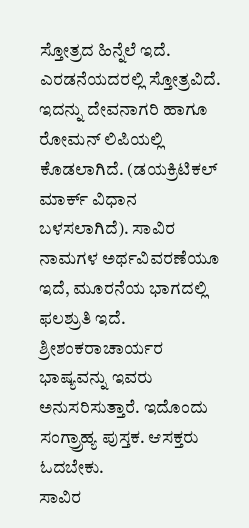ಸ್ತೋತ್ರದ ಹಿನ್ನೆಲೆ ಇದೆ. ಎರಡನೆಯದರಲ್ಲಿ ಸ್ತೋತ್ರವಿದೆ. ಇದನ್ನು ದೇವನಾಗರಿ ಹಾಗೂ ರೋಮನ್ ಲಿಪಿಯಲ್ಲಿ ಕೊಡಲಾಗಿದೆ. (ಡಯಕ್ರಿಟಿಕಲ್ ಮಾರ್ಕ್ ವಿಧಾನ ಬಳಸಲಾಗಿದೆ). ಸಾವಿರ ನಾಮಗಳ ಅರ್ಥವಿವರಣೆಯೂ ಇದೆ, ಮೂರನೆಯ ಭಾಗದಲ್ಲಿ ಫಲಶ್ರುತಿ ಇದೆ. ಶ್ರೀಶಂಕರಾಚಾರ್ಯರ ಭಾಷ್ಯವನ್ನು ಇವರು ಅನುಸರಿಸುತ್ತಾರೆ. ಇದೊಂದು ಸಂಗ್ರ್ರಾಹ್ಯ ಪುಸ್ತಕ. ಆಸಕ್ತರು ಓದಬೇಕು.
ಸಾವಿರ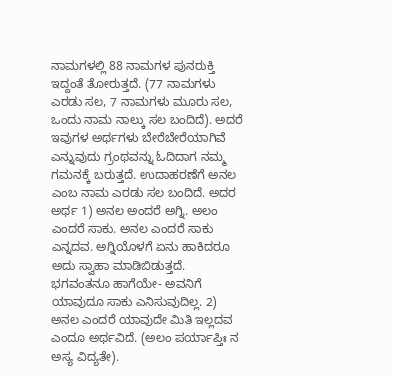ನಾಮಗಳಲ್ಲಿ 88 ನಾಮಗಳ ಪುನರುಕ್ತಿ ಇದ್ದಂತೆ ತೋರುತ್ತದೆ. (77 ನಾಮಗಳು ಎರಡು ಸಲ, 7 ನಾಮಗಳು ಮೂರು ಸಲ, ಒಂದು ನಾಮ ನಾಲ್ಕು ಸಲ ಬಂದಿದೆ). ಅದರೆ ಇವುಗಳ ಅರ್ಥಗಳು ಬೇರೆಬೇರೆಯಾಗಿವೆ ಎನ್ನುವುದು ಗ್ರಂಥವನ್ನು ಓದಿದಾಗ ನಮ್ಮ ಗಮನಕ್ಕೆ ಬರುತ್ತದೆ. ಉದಾಹರಣೆಗೆ ಅನಲ ಎಂಬ ನಾಮ ಎರಡು ಸಲ ಬಂದಿದೆ. ಅದರ ಅರ್ಥ 1) ಅನಲ ಅಂದರೆ ಅಗ್ನಿ. ಅಲಂ ಎಂದರೆ ಸಾಕು. ಅನಲ ಎಂದರೆ ಸಾಕು ಎನ್ನದವ. ಅಗ್ನಿಯೊಳಗೆ ಏನು ಹಾಕಿದರೂ ಅದು ಸ್ವಾಹಾ ಮಾಡಿಬಿಡುತ್ತದೆ. ಭಗವಂತನೂ ಹಾಗೆಯೇ- ಅವನಿಗೆ ಯಾವುದೂ ಸಾಕು ಎನಿಸುವುದಿಲ್ಲ. 2) ಅನಲ ಎಂದರೆ ಯಾವುದೇ ಮಿತಿ ಇಲ್ಲದವ ಎಂದೂ ಅರ್ಥವಿದೆ. (ಅಲಂ ಪರ್ಯಾಪ್ತಿಃ ನ ಅಸ್ಯ ವಿದ್ಯತೇ).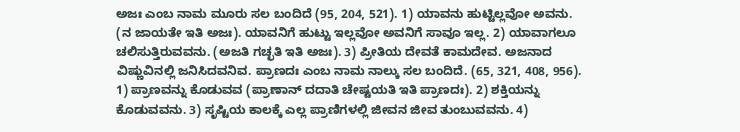ಅಜಃ ಎಂಬ ನಾಮ ಮೂರು ಸಲ ಬಂದಿದೆ (95, 204, 521). 1) ಯಾವನು ಹುಟ್ಟಿಲ್ಲವೋ ಅವನು. (ನ ಜಾಯತೇ ಇತಿ ಅಜಃ). ಯಾವನಿಗೆ ಹುಟ್ಟು ಇಲ್ಲವೋ ಅವನಿಗೆ ಸಾವೂ ಇಲ್ಲ. 2) ಯಾವಾಗಲೂ ಚಲಿಸುತ್ತಿರುವವನು. (ಅಜತಿ ಗಚ್ಛತಿ ಇತಿ ಅಜಃ). 3) ಪ್ರೀತಿಯ ದೇವತೆ ಕಾಮದೇವ. ಅಜನಾದ ವಿಷ್ಣುವಿನಲ್ಲಿ ಜನಿಸಿದವನಿವ. ಪ್ರಾಣದಃ ಎಂಬ ನಾಮ ನಾಲ್ಕು ಸಲ ಬಂದಿದೆ. (65, 321, 408, 956). 1) ಪ್ರಾಣವನ್ನು ಕೊಡುವವ (ಪ್ರಾಣಾನ್ ದದಾತಿ ಚೇಷ್ಟಯತಿ ಇತಿ ಪ್ರಾಣದಃ). 2) ಶಕ್ತಿಯನ್ನು ಕೊಡುವವನು. 3) ಸೃಷ್ಟಿಯ ಕಾಲಕ್ಕೆ ಎಲ್ಲ ಪ್ರಾಣಿಗಳಲ್ಲಿ ಜೀವನ ಜೀವ ತುಂಬುವವನು. 4)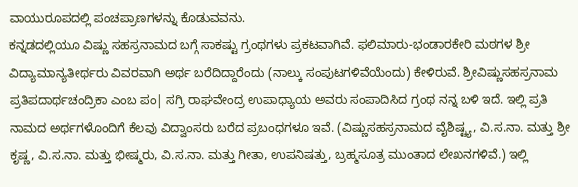ವಾಯುರೂಪದಲ್ಲಿ ಪಂಚಪ್ರಾಣಗಳನ್ನು ಕೊಡುವವನು.
ಕನ್ನಡದಲ್ಲಿಯೂ ವಿಷ್ಣು ಸಹಸ್ರನಾಮದ ಬಗ್ಗೆ ಸಾಕಷ್ಟು ಗ್ರಂಥಗಳು ಪ್ರಕಟವಾಗಿವೆ. ಫಲಿಮಾರು-ಭಂಡಾರಕೇರಿ ಮಠಗಳ ಶ್ರೀ ವಿದ್ಯಾಮಾನ್ಯತೀರ್ಥರು ವಿವರವಾಗಿ ಅರ್ಥ ಬರೆದಿದ್ದಾರೆಂದು (ನಾಲ್ಕು ಸಂಪುಟಗಳಿವೆಯೆಂದು) ಕೇಳಿರುವೆ. ಶ್ರೀವಿಷ್ಣುಸಹಸ್ರನಾಮ ಪ್ರತಿಪದಾರ್ಥಚಂದ್ರಿಕಾ ಎಂಬ ಪಂ| ಸಗ್ರಿ ರಾಘವೇಂದ್ರ ಉಪಾಧ್ಯಾಯ ಅವರು ಸಂಪಾದಿಸಿದ ಗ್ರಂಥ ನನ್ನ ಬಳಿ ಇದೆ. ಇಲ್ಲಿ ಪ್ರತಿ ನಾಮದ ಅರ್ಥಗಳೊಂದಿಗೆ ಕೆಲವು ವಿದ್ವಾಂಸರು ಬರೆದ ಪ್ರಬಂಧಗಳೂ ಇವೆ. (ವಿಷ್ಣುಸಹಸ್ರನಾಮದ ವೈಶಿಷ್ಟ್ಯ, ವಿ.ಸ.ನಾ. ಮತ್ತು ಶ್ರೀ ಕೃಷ್ಣ, ವಿ.ಸ.ನಾ. ಮತ್ತು ಭೀಷ್ಮರು, ವಿ.ಸ.ನಾ. ಮತ್ತು ಗೀತಾ, ಉಪನಿಷತ್ತು, ಬ್ರಹ್ಮಸೂತ್ರ ಮುಂತಾದ ಲೇಖನಗಳಿವೆ.) ಇಲ್ಲಿ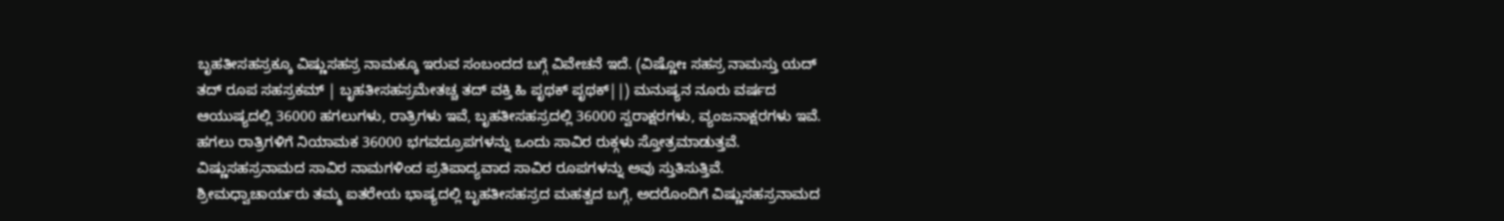ಬೃಹತೀಸಹಸ್ರಕ್ಕೂ ವಿಷ್ಣುಸಹಸ್ರ ನಾಮಕ್ಕೂ ಇರುವ ಸಂಬಂದದ ಬಗ್ಗೆ ವಿವೇಚನೆ ಇದೆ. (ವಿಷ್ಣೋಃ ಸಹಸ್ರ ನಾಮಸ್ತು ಯದ್ ತದ್ ರೂಪ ಸಹಸ್ರಕಮ್ | ಬೃಹತೀಸಹಸ್ರಮೇತಚ್ಚ ತದ್ ವಕ್ತಿ ಹಿ ಪೃಥಕ್ ಪೃಥಕ್||) ಮನುಷ್ಯನ ನೂರು ವರ್ಷದ ಆಯುಷ್ಯದಲ್ಲಿ 36000 ಹಗಲುಗಳು, ರಾತ್ರಿಗಳು ಇವೆ, ಬೃಹತೀಸಹಸ್ರದಲ್ಲಿ 36000 ಸ್ವರಾಕ್ಷರಗಳು, ವ್ಯಂಜನಾಕ್ಷರಗಳು ಇವೆ. ಹಗಲು ರಾತ್ರಿಗಳಿಗೆ ನಿಯಾಮಕ 36000 ಭಗವದ್ರೂಪಗಳನ್ನು ಒಂದು ಸಾವಿರ ರುಕ್ಗಳು ಸ್ತೋತ್ರಮಾಡುತ್ತವೆ. ವಿಷ್ಣುಸಹಸ್ರನಾಮದ ಸಾವಿರ ನಾಮಗಳಿಂದ ಪ್ರತಿಪಾದ್ಯವಾದ ಸಾವಿರ ರೂಪಗಳನ್ನು ಅವು ಸ್ತುತಿಸುತ್ತಿವೆ. ಶ್ರೀಮಧ್ವಾಚಾರ್ಯರು ತಮ್ಮ ಐತರೇಯ ಭಾಷ್ಯದಲ್ಲಿ ಬೃಹತೀಸಹಸ್ರದ ಮಹತ್ವದ ಬಗ್ಗೆ, ಅದರೊಂದಿಗೆ ವಿಷ್ಣುಸಹಸ್ರನಾಮದ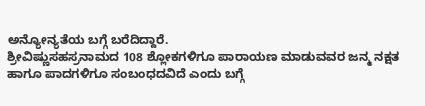ಅನ್ಯೋನ್ಯತೆಯ ಬಗ್ಗೆ ಬರೆದಿದ್ದಾರೆ.
ಶ್ರೀವಿಷ್ಣುಸಹಸ್ರನಾಮದ 108 ಶ್ಲೋಕಗಳಿಗೂ ಪಾರಾಯಣ ಮಾಡುವವರ ಜನ್ಮ ನಕ್ಷತ ಹಾಗೂ ಪಾದಗಳಿಗೂ ಸಂಬಂಧದವಿದೆ ಎಂದು ಬಗ್ಗೆ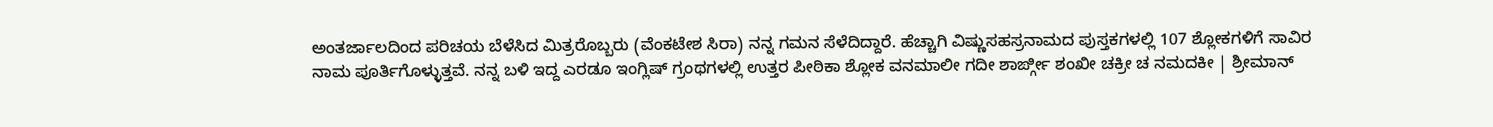ಅಂತರ್ಜಾಲದಿಂದ ಪರಿಚಯ ಬೆಳೆಸಿದ ಮಿತ್ರರೊಬ್ಬರು (ವೆಂಕಟೇಶ ಸಿರಾ) ನನ್ನ ಗಮನ ಸೆಳೆದಿದ್ದಾರೆ. ಹೆಚ್ಚಾಗಿ ವಿಷ್ಣುಸಹಸ್ರನಾಮದ ಪುಸ್ತಕಗಳಲ್ಲಿ 107 ಶ್ಲೋಕಗಳಿಗೆ ಸಾವಿರ ನಾಮ ಪೂರ್ತಿಗೊಳ್ಳುತ್ತವೆ. ನನ್ನ ಬಳಿ ಇದ್ದ ಎರಡೂ ಇಂಗ್ಲಿಷ್ ಗ್ರಂಥಗಳಲ್ಲಿ ಉತ್ತರ ಪೀಠಿಕಾ ಶ್ಲೋಕ ವನಮಾಲೀ ಗದೀ ಶಾರ್ಙ್ಗೀ ಶಂಖೀ ಚಕ್ರೀ ಚ ನಮದಕೀ | ಶ್ರೀಮಾನ್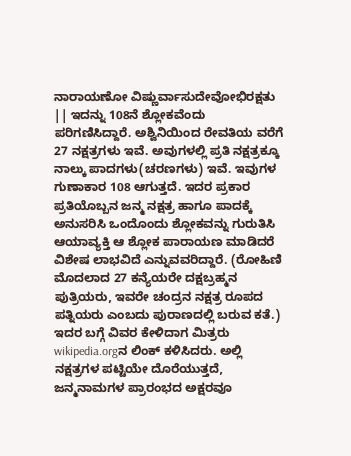ನಾರಾಯಣೋ ವಿಷ್ಣುರ್ವಾಸುದೇವೋಭಿರಕ್ಷತು || ಇದನ್ನು 108ನೆ ಶ್ಲೋಕವೆಂದು ಪರಿಗಣಿಸಿದ್ದಾರೆ. ಅಶ್ವಿನಿಯಿಂದ ರೇವತಿಯ ವರೆಗೆ 27 ನಕ್ಷತ್ರಗಳು ಇವೆ. ಅವುಗಳಲ್ಲಿ ಪ್ರತಿ ನಕ್ಷತ್ರಕ್ಕೂ ನಾಲ್ಕು ಪಾದಗಳು(ಚರಣಗಳು) ಇವೆ. ಇವುಗಳ ಗುಣಾಕಾರ 108 ಆಗುತ್ತದೆ. ಇದರ ಪ್ರಕಾರ ಪ್ರತಿಯೊಬ್ಬನ ಜನ್ಮ ನಕ್ಷತ್ರ ಹಾಗೂ ಪಾದಕ್ಕೆ ಅನುಸರಿಸಿ ಒಂದೊಂದು ಶ್ಲೋಕವನ್ನು ಗುರುತಿಸಿ ಆಯಾವ್ಯಕ್ತಿ ಆ ಶ್ಲೋಕ ಪಾರಾಯಣ ಮಾಡಿದರೆ ವಿಶೇಷ ಲಾಭವಿದೆ ಎನ್ನುವವರಿದ್ದಾರೆ. (ರೋಹಿಣಿ ಮೊದಲಾದ 27 ಕನ್ಯೆಯರೇ ದಕ್ಷಬ್ರಹ್ಮನ ಪುತ್ರಿಯರು, ಇವರೇ ಚಂದ್ರನ ನಕ್ಷತ್ರ ರೂಪದ ಪತ್ನಿಯರು ಎಂಬದು ಪುರಾಣದಲ್ಲಿ ಬರುವ ಕತೆ.) ಇದರ ಬಗ್ಗೆ ವಿವರ ಕೇಳಿದಾಗ ಮಿತ್ರರು wikipedia.orgನ ಲಿಂಕ್ ಕಳಿಸಿದರು. ಅಲ್ಲಿ ನಕ್ಷತ್ರಗಳ ಪಟ್ಟಿಯೇ ದೊರೆಯುತ್ತದೆ, ಜನ್ಮನಾಮಗಳ ಪ್ರಾರಂಭದ ಅಕ್ಷರವೂ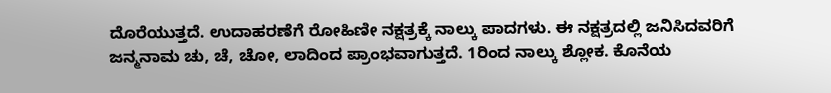ದೊರೆಯುತ್ತದೆ. ಉದಾಹರಣೆಗೆ ರೋಹಿಣೀ ನಕ್ಷತ್ರಕ್ಕೆ ನಾಲ್ಕು ಪಾದಗಳು. ಈ ನಕ್ಷತ್ರದಲ್ಲಿ ಜನಿಸಿದವರಿಗೆ ಜನ್ಮನಾಮ ಚು, ಚೆ, ಚೋ, ಲಾದಿಂದ ಪ್ರಾಂಭವಾಗುತ್ತದೆ. 1ರಿಂದ ನಾಲ್ಕು ಶ್ಲೋಕ. ಕೊನೆಯ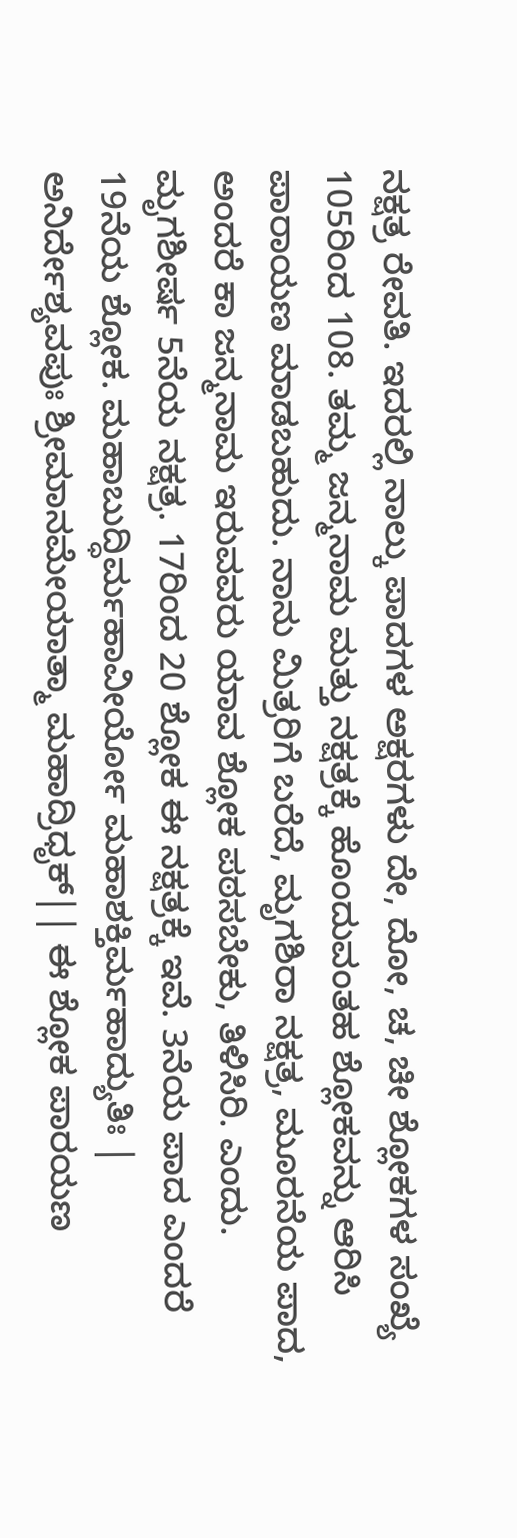ನಕ್ಷತ್ರ ರೇವತಿ. ಇದರಲ್ಲಿ ನಾಲ್ಕು ಪಾದಗಳ ಅಕ್ಷರಗಳು ದೇ, ದೋ, ಚ, ಚೀ ಶ್ಲೋಕಗಳ ಸಂಖ್ಯೆ 105ರಿಂದ 108. ತಮ್ಮ ಜನ್ಮನಾಮ ಮತ್ತು ನಕ್ಷತ್ರಕ್ಕೆ ಹೊಂದುವಂತಹ ಶ್ಲೋಕವನ್ನು ಆರಿಸಿ ಪಾರಾಯಣ ಮಾಡಬಹುದು. ನಾನು ಮಿತ್ರರಿಗೆ ಬರೆದೆ, ಮೃಗಶಿರಾ ನಕ್ಷತ್ರ, ಮೂರನೆಯ ಪಾದ, ಅಂದರೆ ಕಾ ಜನ್ಮನಾಮ ಇರುವವರು ಯಾವ ಶ್ಲೋಕ ಪಠಸಬೇಕು, ತಿಳಿಸಿರಿ. ಎಂದು. ಮೃಗಶೀರ್ಷ 5ನೆಯ ನಕ್ಷತ್ರ. 17ರಿಂದ 20 ಶ್ಲೋಕ ಈ ನಕ್ಷತ್ರಕ್ಕೆ ಇವೆ. 3ನೆಯ ಪಾದ ಎಂದರೆ 19ನೆಯ ಶ್ಲೋಕ. ಮಹಾಬುದ್ಧಿರ್ಮಹಾವೀರ್ಯೋ ಮಹಾಶಕ್ತಿರ್ಮಹಾದ್ಯುತಿಃ | ಅನಿರ್ದೇಶ್ಯವಪುಃ ಶ್ರೀಮಾನಮೇಯಾತ್ಮಾ ಮಹಾದ್ರಿಧೃಕ್|| ಈ ಶ್ಲೋಕ ಪಾರಯಣ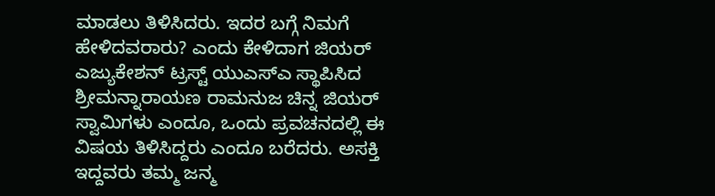ಮಾಡಲು ತಿಳಿಸಿದರು. ಇದರ ಬಗ್ಗೆ ನಿಮಗೆ ಹೇಳಿದವರಾರು? ಎಂದು ಕೇಳಿದಾಗ ಜಿಯರ್ ಎಜ್ಯುಕೇಶನ್ ಟ್ರಸ್ಟ್ ಯುಎಸ್ಎ ಸ್ಥಾಪಿಸಿದ ಶ್ರೀಮನ್ನಾರಾಯಣ ರಾಮನುಜ ಚಿನ್ನ ಜಿಯರ್ ಸ್ವಾಮಿಗಳು ಎಂದೂ, ಒಂದು ಪ್ರವಚನದಲ್ಲಿ ಈ ವಿಷಯ ತಿಳಿಸಿದ್ದರು ಎಂದೂ ಬರೆದರು. ಅಸಕ್ತಿ ಇದ್ದವರು ತಮ್ಮ ಜನ್ಮ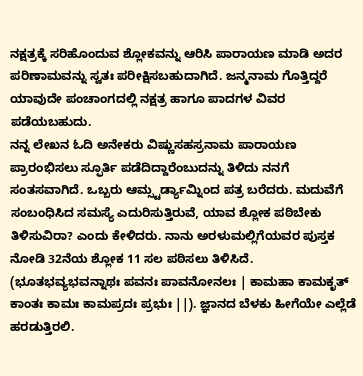ನಕ್ಷತ್ರಕ್ಕೆ ಸರಿಹೊಂದುವ ಶ್ಲೋಕವನ್ನು ಆರಿಸಿ ಪಾರಾಯಣ ಮಾಡಿ ಅದರ ಪರಿಣಾಮವನ್ನು ಸ್ವತಃ ಪರೀಕ್ಷಿಸಬಹುದಾಗಿದೆ. ಜನ್ಮನಾಮ ಗೊತ್ತಿದ್ದರೆ ಯಾವುದೇ ಪಂಚಾಂಗದಲ್ಲಿ ನಕ್ಷತ್ರ ಹಾಗೂ ಪಾದಗಳ ವಿವರ ಪಡೆಯಬಹುದು.
ನನ್ನ ಲೇಖನ ಓದಿ ಅನೇಕರು ವಿಷ್ಣುಸಹಸ್ರನಾಮ ಪಾರಾಯಣ ಪ್ರಾರಂಭಿಸಲು ಸ್ಫೂರ್ತಿ ಪಡೆದಿದ್ದಾರೆಂಬುದನ್ನು ತಿಳಿದು ನನಗೆ ಸಂತಸವಾಗಿದೆ. ಒಬ್ಬರು ಆಮ್ಸ್ಟರ್ಡ್ಯಾಮ್ನಿಂದ ಪತ್ರ ಬರೆದರು. ಮದುವೆಗೆ ಸಂಬಂಧಿಸಿದ ಸಮಸ್ಯೆ ಎದುರಿಸುತ್ತಿರುವೆ, ಯಾವ ಶ್ಲೋಕ ಪಠಿಬೇಕು ತಿಳಿಸುವಿರಾ? ಎಂದು ಕೇಳಿದರು. ನಾನು ಅರಳುಮಲ್ಲಿಗೆಯವರ ಪುಸ್ತಕ ನೋಡಿ 32ನೆಯ ಶ್ಲೋಕ 11 ಸಲ ಪಠಿಸಲು ತಿಳಿಸಿದೆ. (ಭೂತಭವ್ಯಭವನ್ನಾಥಃ ಪವನಃ ಪಾವನೋನಲಃ | ಕಾಮಹಾ ಕಾಮಕೃತ್ ಕಾಂತಃ ಕಾಮಃ ಕಾಮಪ್ರದಃ ಪ್ರಭುಃ ||). ಜ್ಞಾನದ ಬೆಳಕು ಹೀಗೆಯೇ ಎಲ್ಲೆಡೆ ಹರಡುತ್ತಿರಲಿ.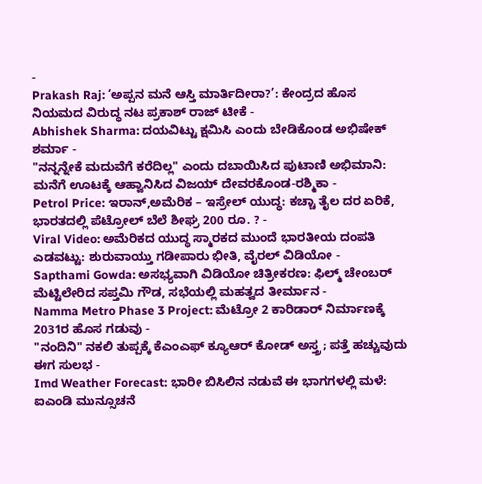-
Prakash Raj: ‘ಅಪ್ಪನ ಮನೆ ಆಸ್ತಿ ಮಾರ್ತಿದೀರಾ?’: ಕೇಂದ್ರದ ಹೊಸ ನಿಯಮದ ವಿರುದ್ಧ ನಟ ಪ್ರಕಾಶ್ ರಾಜ್ ಟೀಕೆ -
Abhishek Sharma: ದಯವಿಟ್ಟು ಕ್ಷಮಿಸಿ ಎಂದು ಬೇಡಿಕೊಂಡ ಅಭಿಷೇಕ್ ಶರ್ಮಾ -
"ನನ್ನನ್ನೇಕೆ ಮದುವೆಗೆ ಕರೆದಿಲ್ಲ" ಎಂದು ದಬಾಯಿಸಿದ ಪುಟಾಣಿ ಅಭಿಮಾನಿ: ಮನೆಗೆ ಊಟಕ್ಕೆ ಆಹ್ವಾನಿಸಿದ ವಿಜಯ್ ದೇವರಕೊಂಡ-ರಶ್ಮಿಕಾ -
Petrol Price: ಇರಾನ್,ಅಮೆರಿಕ – ಇಸ್ರೇಲ್ ಯುದ್ಧ: ಕಚ್ಚಾ ತೈಲ ದರ ಏರಿಕೆ, ಭಾರತದಲ್ಲಿ ಪೆಟ್ರೋಲ್ ಬೆಲೆ ಶೀಘ್ರ 200 ರೂ. ? -
Viral Video: ಅಮೆರಿಕದ ಯುದ್ಧ ಸ್ಮಾರಕದ ಮುಂದೆ ಭಾರತೀಯ ದಂಪತಿ ಎಡವಟ್ಟು: ಶುರುವಾಯ್ತು ಗಡೀಪಾರು ಭೀತಿ, ವೈರಲ್ ವಿಡಿಯೋ -
Sapthami Gowda: ಅಸಭ್ಯವಾಗಿ ವಿಡಿಯೋ ಚಿತ್ರೀಕರಣ: ಫಿಲ್ಮ್ ಚೇಂಬರ್ ಮೆಟ್ಟಿಲೇರಿದ ಸಪ್ತಮಿ ಗೌಡ, ಸಭೆಯಲ್ಲಿ ಮಹತ್ವದ ತೀರ್ಮಾನ -
Namma Metro Phase 3 Project: ಮೆಟ್ರೋ 2 ಕಾರಿಡಾರ್ ನಿರ್ಮಾಣಕ್ಕೆ 2031ರ ಹೊಸ ಗಡುವು -
"ನಂದಿನಿ" ನಕಲಿ ತುಪ್ಪಕ್ಕೆ ಕೆಎಂಎಫ್ ಕ್ಯೂಆರ್ ಕೋಡ್ ಅಸ್ತ್ರ; ಪತ್ತೆ ಹಚ್ಚುವುದು ಈಗ ಸುಲಭ -
Imd Weather Forecast: ಭಾರೀ ಬಿಸಿಲಿನ ನಡುವೆ ಈ ಭಾಗಗಳಲ್ಲಿ ಮಳೆ: ಐಎಂಡಿ ಮುನ್ಸೂಚನೆ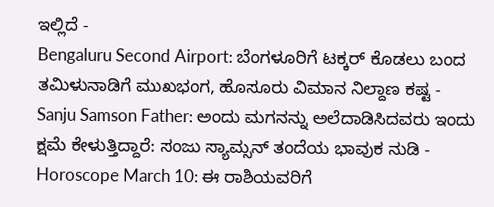ಇಲ್ಲಿದೆ -
Bengaluru Second Airport: ಬೆಂಗಳೂರಿಗೆ ಟಕ್ಕರ್ ಕೊಡಲು ಬಂದ ತಮಿಳುನಾಡಿಗೆ ಮುಖಭಂಗ, ಹೊಸೂರು ವಿಮಾನ ನಿಲ್ದಾಣ ಕಷ್ಟ -
Sanju Samson Father: ಅಂದು ಮಗನನ್ನು ಅಲೆದಾಡಿಸಿದವರು ಇಂದು ಕ್ಷಮೆ ಕೇಳುತ್ತಿದ್ದಾರೆ: ಸಂಜು ಸ್ಯಾಮ್ಸನ್ ತಂದೆಯ ಭಾವುಕ ನುಡಿ -
Horoscope March 10: ಈ ರಾಶಿಯವರಿಗೆ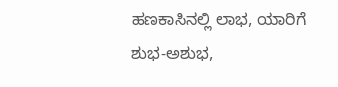ಹಣಕಾಸಿನಲ್ಲಿ ಲಾಭ, ಯಾರಿಗೆ ಶುಭ-ಅಶುಭ,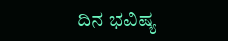ದಿನ ಭವಿಷ್ಯ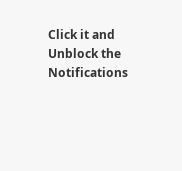Click it and Unblock the Notifications